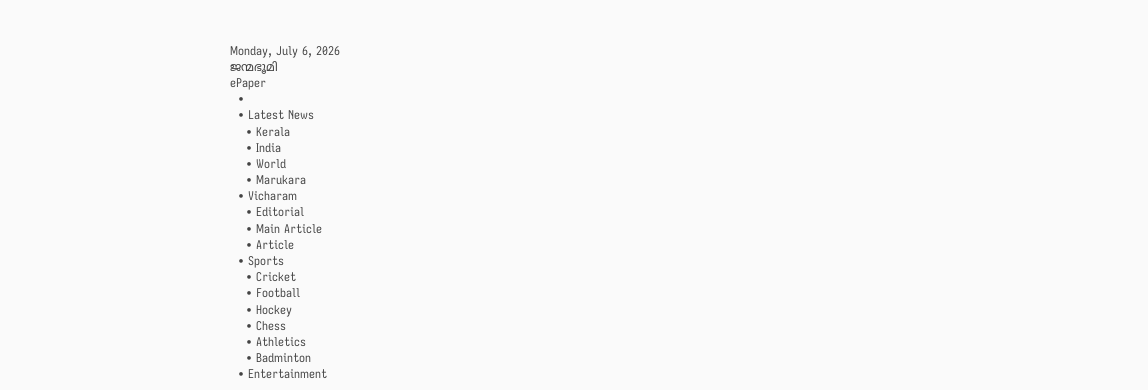Monday, July 6, 2026
ജന്മഭൂമി
ePaper
  •
  • Latest News
    • Kerala
    • India
    • World
    • Marukara
  • Vicharam
    • Editorial
    • Main Article
    • Article
  • Sports
    • Cricket
    • Football
    • Hockey
    • Chess
    • Athletics
    • Badminton
  • Entertainment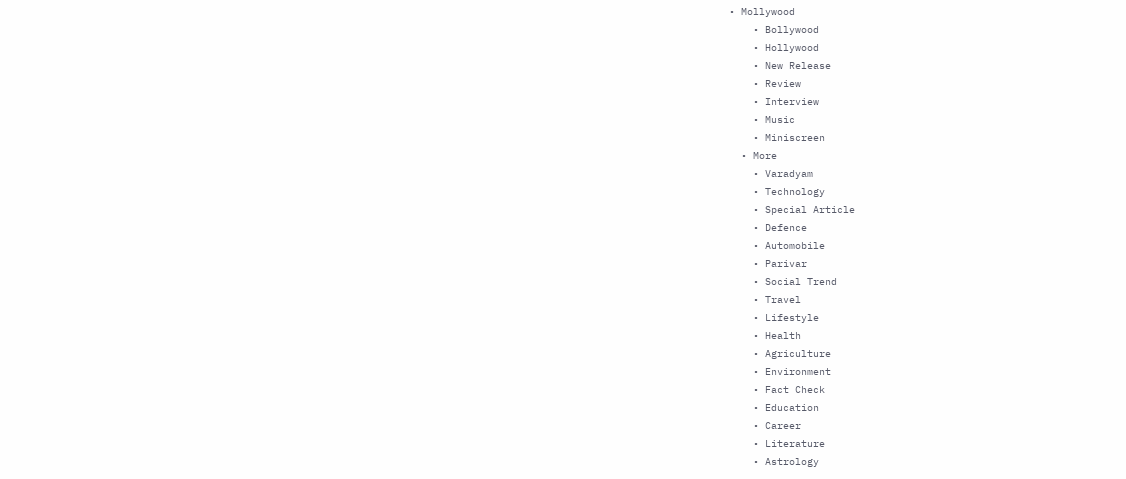• Mollywood
    • Bollywood
    • Hollywood
    • New Release
    • Review
    • Interview
    • Music
    • Miniscreen
  • More
    • Varadyam
    • Technology
    • Special Article
    • Defence
    • Automobile
    • Parivar
    • Social Trend
    • Travel
    • Lifestyle
    • Health
    • Agriculture
    • Environment
    • Fact Check
    • Education
    • Career
    • Literature
    • Astrology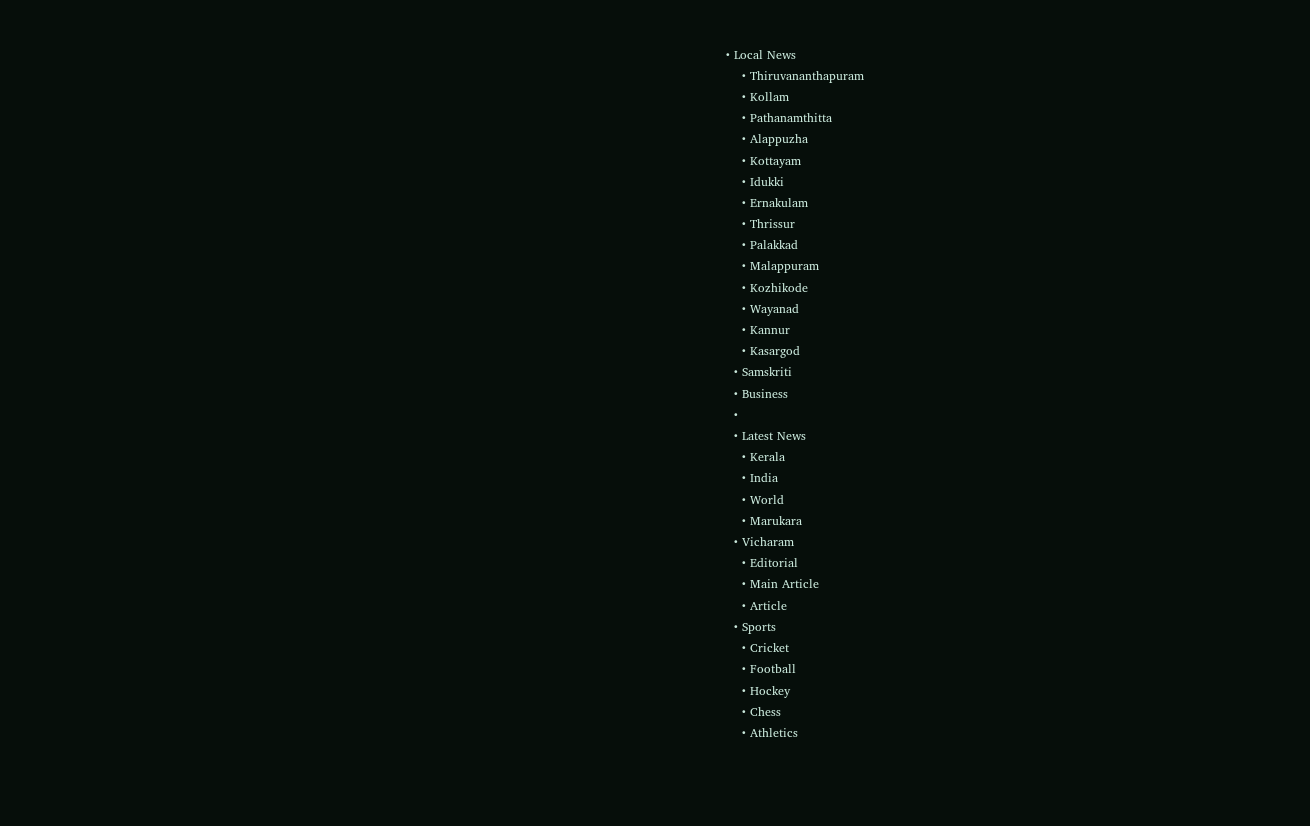• Local News
    • Thiruvananthapuram
    • Kollam
    • Pathanamthitta
    • Alappuzha
    • Kottayam
    • Idukki
    • Ernakulam
    • Thrissur
    • Palakkad
    • Malappuram
    • Kozhikode
    • Wayanad
    • Kannur
    • Kasargod
  • Samskriti
  • Business
  •
  • Latest News
    • Kerala
    • India
    • World
    • Marukara
  • Vicharam
    • Editorial
    • Main Article
    • Article
  • Sports
    • Cricket
    • Football
    • Hockey
    • Chess
    • Athletics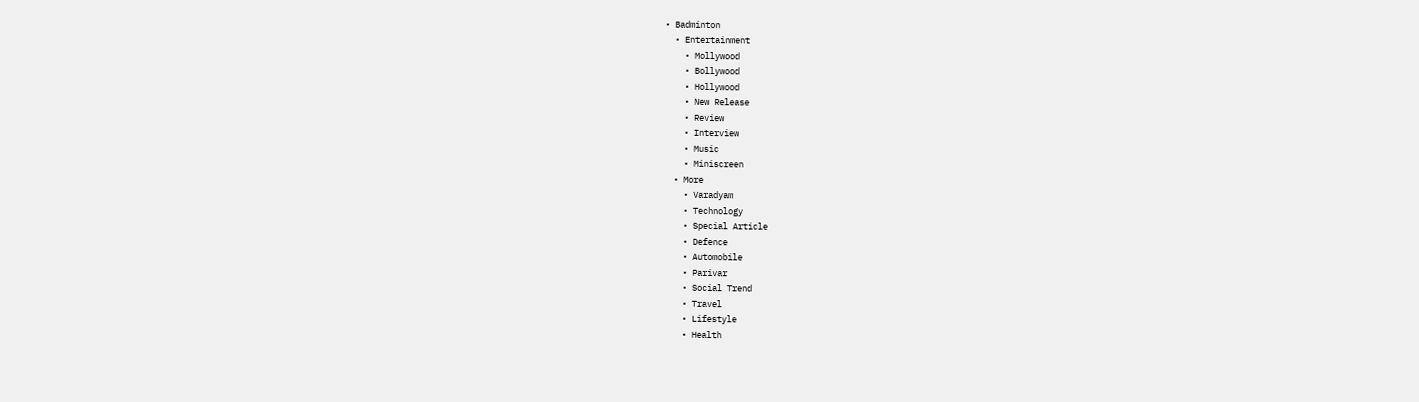• Badminton
  • Entertainment
    • Mollywood
    • Bollywood
    • Hollywood
    • New Release
    • Review
    • Interview
    • Music
    • Miniscreen
  • More
    • Varadyam
    • Technology
    • Special Article
    • Defence
    • Automobile
    • Parivar
    • Social Trend
    • Travel
    • Lifestyle
    • Health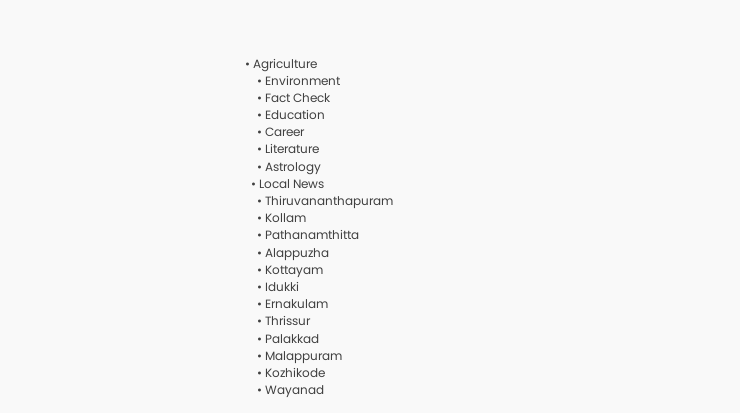• Agriculture
    • Environment
    • Fact Check
    • Education
    • Career
    • Literature
    • Astrology
  • Local News
    • Thiruvananthapuram
    • Kollam
    • Pathanamthitta
    • Alappuzha
    • Kottayam
    • Idukki
    • Ernakulam
    • Thrissur
    • Palakkad
    • Malappuram
    • Kozhikode
    • Wayanad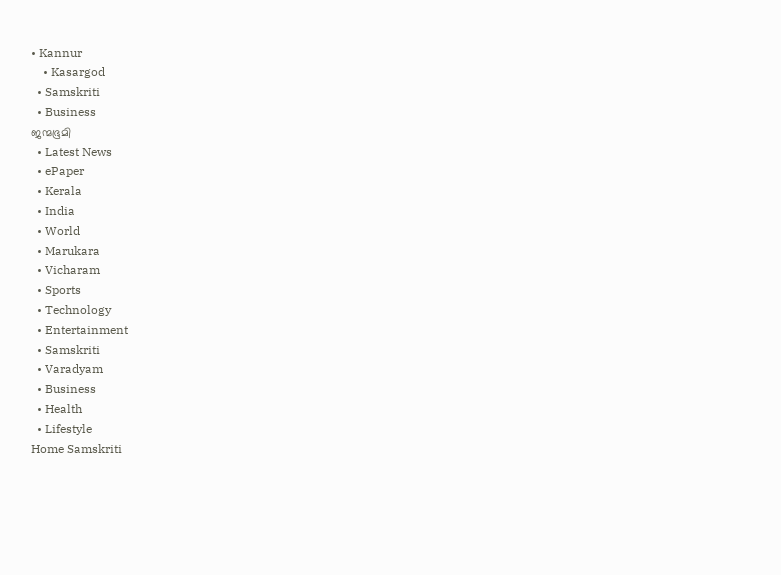• Kannur
    • Kasargod
  • Samskriti
  • Business
ജന്മഭൂമി
  • Latest News
  • ePaper
  • Kerala
  • India
  • World
  • Marukara
  • Vicharam
  • Sports
  • Technology
  • Entertainment
  • Samskriti
  • Varadyam
  • Business
  • Health
  • Lifestyle
Home Samskriti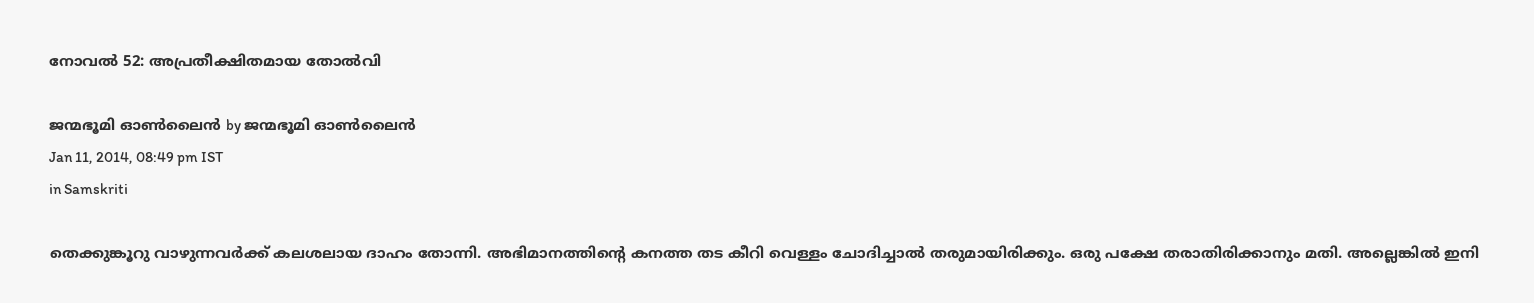നോവല്‍ 52: അപ്രതീക്ഷിതമായ തോല്‍വി

ജന്മഭൂമി ഓണ്‍ലൈന്‍ by ജന്മഭൂമി ഓണ്‍ലൈന്‍
Jan 11, 2014, 08:49 pm IST
in Samskriti

തെക്കുങ്കൂറു വാഴുന്നവര്‍ക്ക്‌ കലശലായ ദാഹം തോന്നി. അഭിമാനത്തിന്റെ കനത്ത തട കീറി വെള്ളം ചോദിച്ചാല്‍ തരുമായിരിക്കും. ഒരു പക്ഷേ തരാതിരിക്കാനും മതി. അല്ലെങ്കില്‍ ഇനി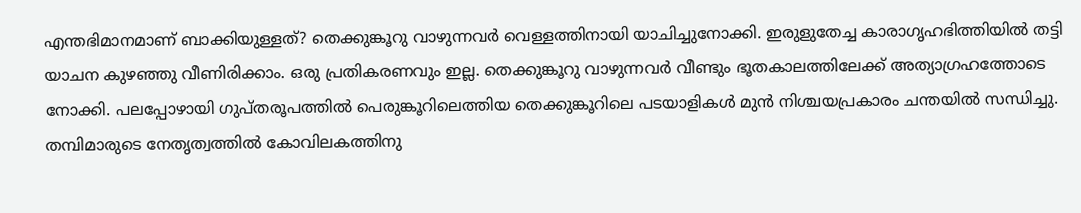എന്തഭിമാനമാണ്‌ ബാക്കിയുള്ളത്‌? തെക്കുങ്കൂറു വാഴുന്നവര്‍ വെള്ളത്തിനായി യാചിച്ചുനോക്കി. ഇരുളുതേച്ച കാരാഗൃഹഭിത്തിയില്‍ തട്ടി യാചന കുഴഞ്ഞു വീണിരിക്കാം. ഒരു പ്രതികരണവും ഇല്ല. തെക്കുങ്കൂറു വാഴുന്നവര്‍ വീണ്ടും ഭൂതകാലത്തിലേക്ക്‌ അത്യാഗ്രഹത്തോടെ നോക്കി. പലപ്പോഴായി ഗുപ്തരൂപത്തില്‍ പെരുങ്കൂറിലെത്തിയ തെക്കുങ്കൂറിലെ പടയാളികള്‍ മുന്‍ നിശ്ചയപ്രകാരം ചന്തയില്‍ സന്ധിച്ചു. തമ്പിമാരുടെ നേതൃത്വത്തില്‍ കോവിലകത്തിനു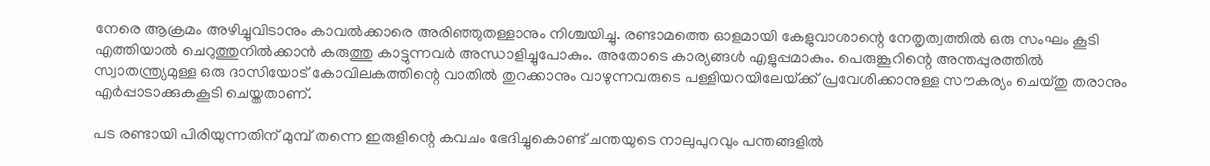നേരെ ആക്രമം അഴിച്ചുവിടാനും കാവല്‍ക്കാരെ അരിഞ്ഞുതള്ളാനും നിശ്ചയിച്ചു. രണ്ടാമത്തെ ഓളമായി കേളുവാശാന്റെ നേതൃത്വത്തില്‍ ഒരു സംഘം കൂടി എത്തിയാല്‍ ചെറുത്തുനില്‍ക്കാന്‍ കരുത്തു കാട്ടുന്നവര്‍ അന്ധാളിച്ചുപോകും. അതോടെ കാര്യങ്ങള്‍ എളുപ്പമാകും. പെരുങ്കൂറിന്റെ അന്തപ്പുരത്തില്‍ സ്വാതന്ത്ര്യമുള്ള ഒരു ദാസിയോട്‌ കോവിലകത്തിന്റെ വാതില്‍ തുറക്കാനും വാഴുന്നവരുടെ പള്ളിയറയിലേയ്‌ക്ക്‌ പ്രവേശിക്കാനുള്ള സൗകര്യം ചെയ്തു തരാനും എര്‍പ്പാടാക്കുകകൂടി ചെയ്തതാണ്‌.

പട രണ്ടായി പിരിയുന്നതിന്‌ മുമ്പ്‌ തന്നെ ഇരുളിന്റെ കവചം ഭേദിച്ചുകൊണ്ട്‌ ചന്തയുടെ നാലുപുറവും പന്തങ്ങളില്‍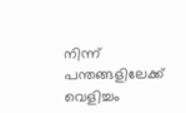നിന്ന്‌ പന്തങ്ങളിലേക്ക്‌ വെളിച്ചം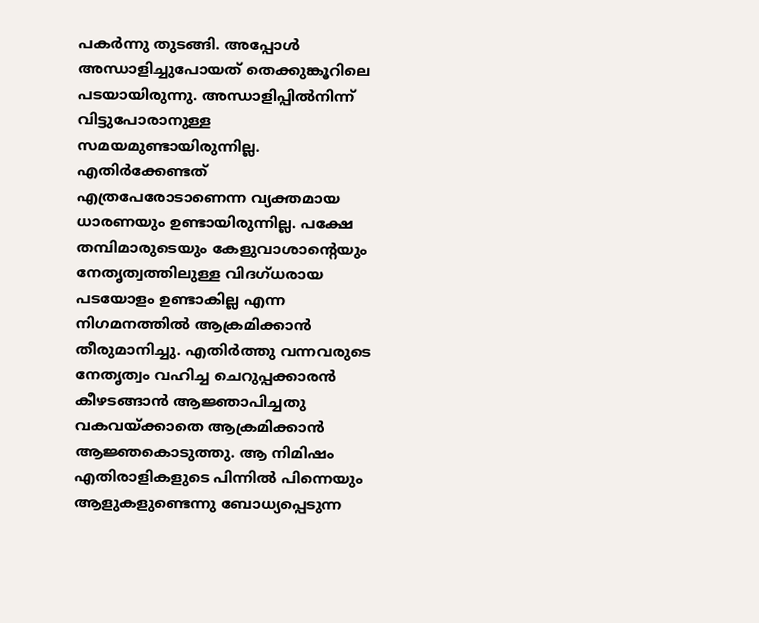പകര്‍ന്നു തുടങ്ങി. അപ്പോള്‍ അന്ധാളിച്ചുപോയത്‌ തെക്കുങ്കൂറിലെ പടയായിരുന്നു. അന്ധാളിപ്പില്‍നിന്ന്‌ വിട്ടുപോരാനുള്ള സമയമുണ്ടായിരുന്നില്ല. എതിര്‍ക്കേണ്ടത്‌ എത്രപേരോടാണെന്ന വ്യക്തമായ ധാരണയും ഉണ്ടായിരുന്നില്ല. പക്ഷേ തമ്പിമാരുടെയും കേളുവാശാന്റെയും നേതൃത്വത്തിലുള്ള വിദഗ്ധരായ പടയോളം ഉണ്ടാകില്ല എന്ന നിഗമനത്തില്‍ ആക്രമിക്കാന്‍ തീരുമാനിച്ചു. എതിര്‍ത്തു വന്നവരുടെ നേതൃത്വം വഹിച്ച ചെറുപ്പക്കാരന്‍ കീഴടങ്ങാന്‍ ആജ്ഞാപിച്ചതു വകവയ്‌ക്കാതെ ആക്രമിക്കാന്‍ ആജ്ഞകൊടുത്തു. ആ നിമിഷം എതിരാളികളുടെ പിന്നില്‍ പിന്നെയും ആളുകളുണ്ടെന്നു ബോധ്യപ്പെടുന്ന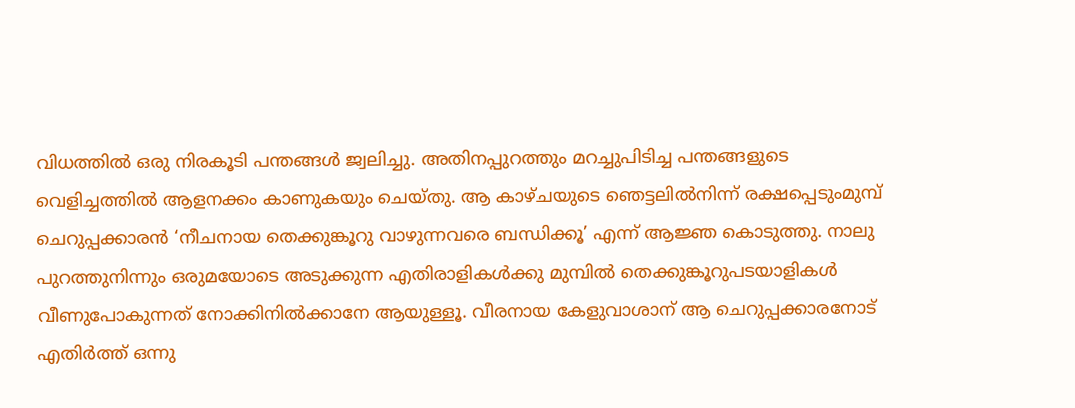വിധത്തില്‍ ഒരു നിരകൂടി പന്തങ്ങള്‍ ജ്വലിച്ചു. അതിനപ്പുറത്തും മറച്ചുപിടിച്ച പന്തങ്ങളുടെ വെളിച്ചത്തില്‍ ആളനക്കം കാണുകയും ചെയ്തു. ആ കാഴ്ചയുടെ ഞെട്ടലില്‍നിന്ന്‌ രക്ഷപ്പെടുംമുമ്പ്‌ ചെറുപ്പക്കാരന്‍ ‘നീചനായ തെക്കുങ്കൂറു വാഴുന്നവരെ ബന്ധിക്കൂ’ എന്ന്‌ ആജ്ഞ കൊടുത്തു. നാലു പുറത്തുനിന്നും ഒരുമയോടെ അടുക്കുന്ന എതിരാളികള്‍ക്കു മുമ്പില്‍ തെക്കുങ്കൂറുപടയാളികള്‍ വീണുപോകുന്നത്‌ നോക്കിനില്‍ക്കാനേ ആയുള്ളൂ. വീരനായ കേളുവാശാന്‌ ആ ചെറുപ്പക്കാരനോട്‌ എതിര്‍ത്ത്‌ ഒന്നു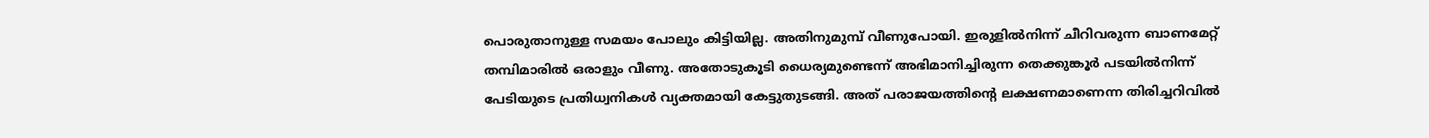പൊരുതാനുള്ള സമയം പോലും കിട്ടിയില്ല. അതിനുമുമ്പ്‌ വീണുപോയി. ഇരുളില്‍നിന്ന്‌ ചീറിവരുന്ന ബാണമേറ്റ്‌ തമ്പിമാരില്‍ ഒരാളും വീണു. അതോടുകൂടി ധൈര്യമുണ്ടെന്ന്‌ അഭിമാനിച്ചിരുന്ന തെക്കുങ്കൂര്‍ പടയില്‍നിന്ന്‌ പേടിയുടെ പ്രതിധ്വനികള്‍ വ്യക്തമായി കേട്ടുതുടങ്ങി. അത്‌ പരാജയത്തിന്റെ ലക്ഷണമാണെന്ന തിരിച്ചറിവില്‍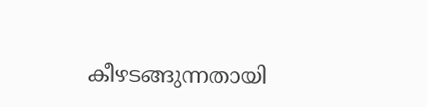കീഴടങ്ങുന്നതായി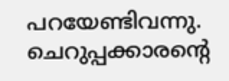പറയേണ്ടിവന്നു. ചെറുപ്പക്കാരന്റെ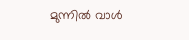മുന്നില്‍ വാള്‍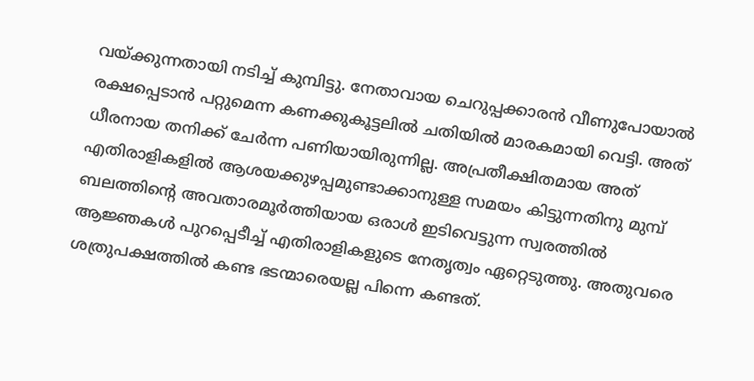വയ്‌ക്കുന്നതായി നടിച്ച്‌ കുമ്പിട്ടു. നേതാവായ ചെറുപ്പക്കാരന്‍ വീണുപോയാല്‍ രക്ഷപ്പെടാന്‍ പറ്റുമെന്ന കണക്കുകൂട്ടലില്‍ ചതിയില്‍ മാരകമായി വെട്ടി. അത്‌ ധീരനായ തനിക്ക്‌ ചേര്‍ന്ന പണിയായിരുന്നില്ല. അപ്രതീക്ഷിതമായ അത്‌ എതിരാളികളില്‍ ആശയക്കുഴപ്പമുണ്ടാക്കാനുള്ള സമയം കിട്ടുന്നതിനു മുമ്പ്‌ ബലത്തിന്റെ അവതാരമൂര്‍ത്തിയായ ഒരാള്‍ ഇടിവെട്ടുന്ന സ്വരത്തില്‍ ആജ്ഞകള്‍ പുറപ്പെടീച്ച്‌ എതിരാളികളുടെ നേതൃത്വം ഏറ്റെടുത്തു. അതുവരെ ശത്രുപക്ഷത്തില്‍ കണ്ട ഭടന്മാരെയല്ല പിന്നെ കണ്ടത്‌.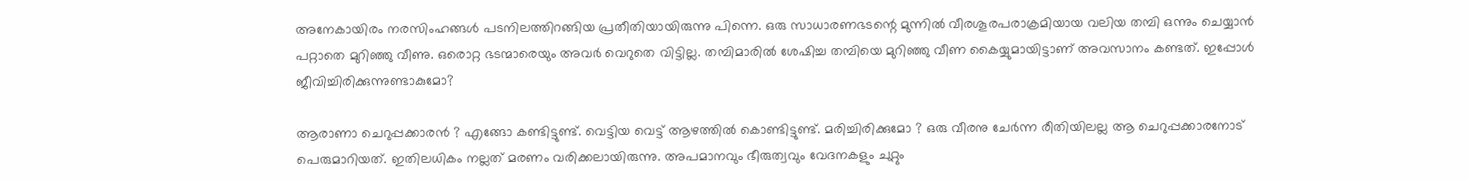അനേകായിരം നരസിംഹങ്ങള്‍ പടനിലത്തിറങ്ങിയ പ്രതീതിയായിരുന്നു പിന്നെ. ഒരു സാധാരണഭടന്റെ മുന്നില്‍ വീരശൂരപരാക്രമിയായ വലിയ തമ്പി ഒന്നും ചെയ്യാന്‍ പറ്റാതെ മുറിഞ്ഞു വീണു. ഒരൊറ്റ ഭടന്മാരെയും അവര്‍ വെറുതെ വിട്ടില്ല. തമ്പിമാരില്‍ ശേഷിച്ച തമ്പിയെ മുറിഞ്ഞു വീണ കൈയ്യുമായിട്ടാണ്‌ അവസാനം കണ്ടത്‌. ഇപ്പോള്‍ ജീവിച്ചിരിക്കുന്നുണ്ടാകുമോ?

ആരാണാ ചെറുപ്പക്കാരന്‍ ? എങ്ങോ കണ്ടിട്ടുണ്ട്‌. വെട്ടിയ വെട്ട്‌ ആഴത്തില്‍ കൊണ്ടിട്ടുണ്ട്‌. മരിച്ചിരിക്കുമോ ? ഒരു വീരനു ചേര്‍ന്ന രീതിയിലല്ല ആ ചെറുപ്പക്കാരനോട്‌ പെരുമാറിയത്‌. ഇതിലധികം നല്ലത്‌ മരണം വരിക്കലായിരുന്നു. അപമാനവും ഭീരുത്വവും വേദനകളും ചുറ്റും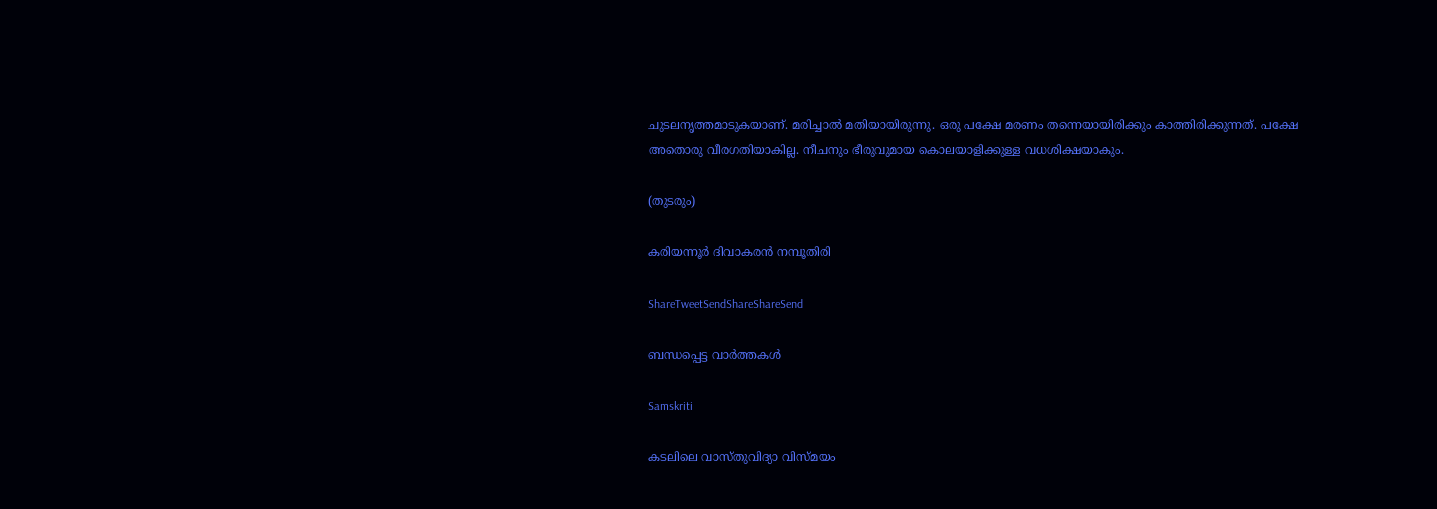ചുടലനൃത്തമാടുകയാണ്‌. മരിച്ചാല്‍ മതിയായിരുന്നു. ഒരു പക്ഷേ മരണം തന്നെയായിരിക്കും കാത്തിരിക്കുന്നത്‌. പക്ഷേ അതൊരു വീരഗതിയാകില്ല. നീചനും ഭീരുവുമായ കൊലയാളിക്കുള്ള വധശിക്ഷയാകും.

(തുടരും)

കരിയന്നൂര്‍ ദിവാകരന്‍ നമ്പൂതിരി

ShareTweetSendShareShareSend

ബന്ധപ്പെട്ട വാര്‍ത്തകള്‍

Samskriti

കടലിലെ വാസ്തുവിദ്യാ വിസ്മയം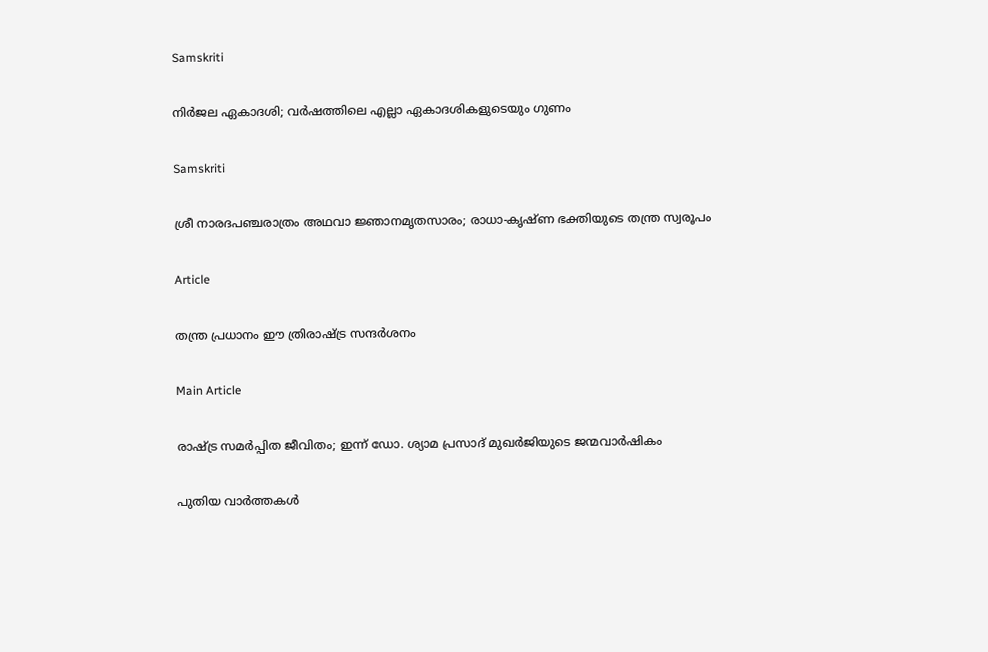Samskriti

നിര്‍ജല ഏകാദശി; വര്‍ഷത്തിലെ എല്ലാ ഏകാദശികളുടെയും ഗുണം

Samskriti

ശ്രീ നാരദപഞ്ചരാത്രം അഥവാ ജ്ഞാനമൃതസാരം; രാധാ-കൃഷ്ണ ഭക്തിയുടെ തന്ത്ര സ്വരൂപം

Article

തന്ത്ര പ്രധാനം ഈ ത്രിരാഷ്‌ട്ര സന്ദര്‍ശനം

Main Article

രാഷ്‌ട്ര സമര്‍പ്പിത ജീവിതം; ഇന്ന് ഡോ. ശ്യാമ പ്രസാദ് മുഖര്‍ജിയുടെ ജന്മവാര്‍ഷികം

പുതിയ വാര്‍ത്തകള്‍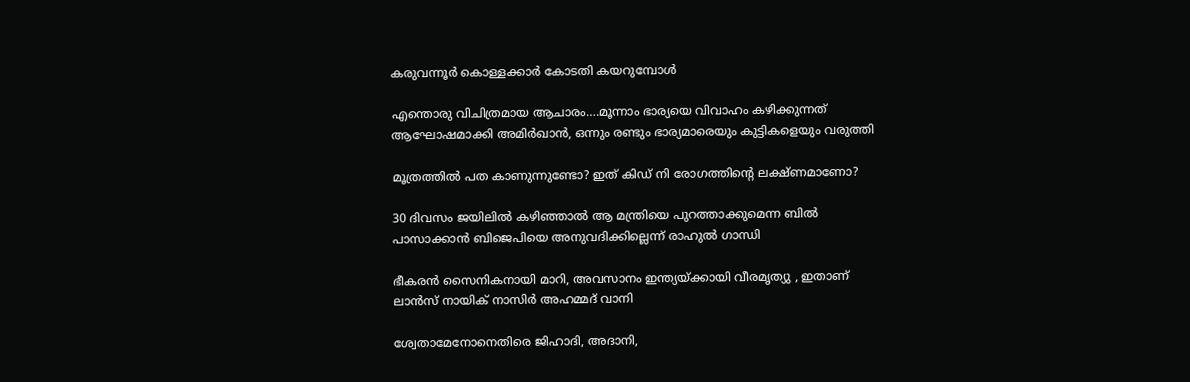കരുവന്നൂര്‍ കൊള്ളക്കാര്‍ കോടതി കയറുമ്പോള്‍

എന്തൊരു വിചിത്രമായ ആചാരം….മൂന്നാം ഭാര്യയെ വിവാഹം കഴിക്കുന്നത് ആഘോഷമാക്കി അമിര്‍ഖാന്‍, ഒന്നും രണ്ടും ഭാര്യമാരെയും കുട്ടികളെയും വരുത്തി

മൂത്രത്തില്‍ പത കാണുന്നുണ്ടോ? ഇത് കിഡ് നി രോഗത്തിന്റെ ലക്ഷ്ണമാണോ?

30 ദിവസം ജയിലില്‍ കഴിഞ്ഞാല്‍ ആ മന്ത്രിയെ പുറത്താക്കുമെന്ന ബില്‍ പാസാക്കാന്‍ ബിജെപിയെ അനുവദിക്കില്ലെന്ന് രാഹുല്‍ ഗാന്ധി

ഭീകരന്‍ സൈനികനായി മാറി, അവസാനം ഇന്ത്യയ്‌ക്കായി വീരമൃത്യു , ഇതാണ് ലാന്‍സ് നായിക് നാസിര്‍ അഹമ്മദ് വാനി

ശ്വേതാമേനോനെതിരെ ജിഹാദി, അദാനി,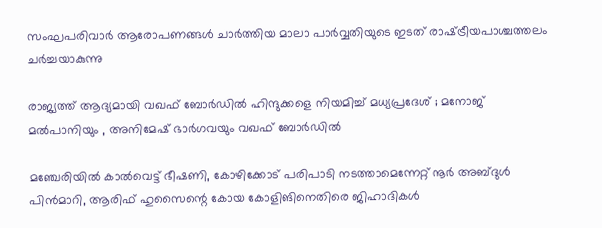സംഘപരിവാര്‍ ആരോപണങ്ങള്‍ ചാര്‍ത്തിയ മാലാ പാര്‍വ്വതിയുടെ ഇടത് രാഷ്‌ട്രീയപാശ്ചത്തലം ചര്‍ച്ചയാകുന്നു

രാജ്യത്ത് ആദ്യമായി വഖഫ് ബോർഡിൽ ഹിന്ദുക്കളെ നിയമിച്ച് മധ്യപ്രദേശ് ; മനോജ് മൽപാനിയും , അനിമേഷ് ഭാർഗവയും വഖഫ് ബോർഡിൽ

മഞ്ചേരിയില്‍ കാല്‍വെട്ട് ഭീഷണി, കോഴിക്കോട് പരിപാടി നടത്താമെന്നേറ്റ് നൂര്‍ അബ്ദുള്‍ പിന്‍മാറി, ആരിഫ് ഹുസൈന്റെ കോയ കോളിങിനെതിരെ ജിഹാദികള്‍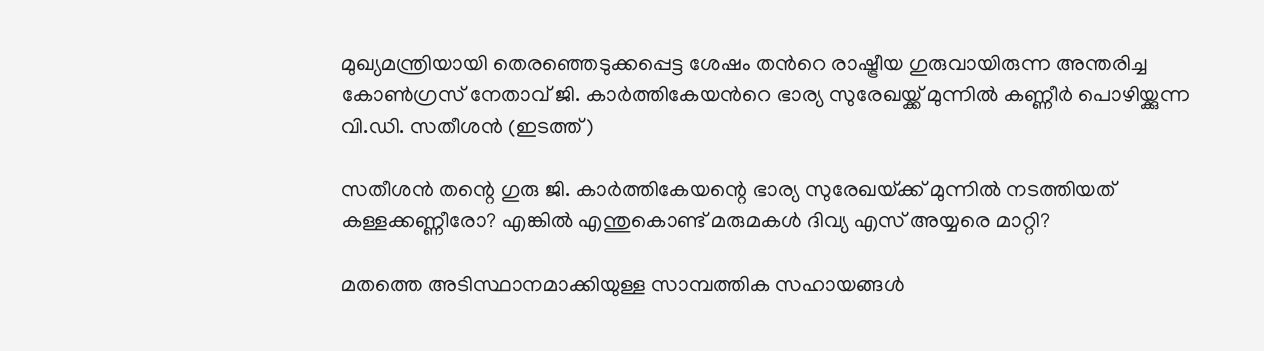മുഖ്യമന്ത്രിയായി തെരഞ്ഞെടുക്കപ്പെട്ട ശേഷം തന്‍റെ രാഷ്ട്രീയ ഗുരുവായിരുന്ന അന്തരിച്ച കോണ്‍ഗ്രസ് നേതാവ് ജി. കാര്‍ത്തികേയന്‍റെ ഭാര്യ സുരേഖയ്ക്ക് മുന്നില്‍ കണ്ണീര്‍ പൊഴിയ്ക്കുന്ന വി.ഡി. സതീശന്‍ (ഇടത്ത്)

സതീശന്‍ തന്റെ ഗുരു ജി. കാര്‍ത്തികേയന്റെ ഭാര്യ സുരേഖയ്‌ക്ക് മുന്നില്‍ നടത്തിയത് കള്ളക്കണ്ണീരോ? എങ്കില്‍ എന്തുകൊണ്ട് മരുമകള്‍ ദിവ്യ എസ് അയ്യരെ മാറ്റി?

മതത്തെ അടിസ്ഥാനമാക്കിയുള്ള സാമ്പത്തിക സഹായങ്ങൾ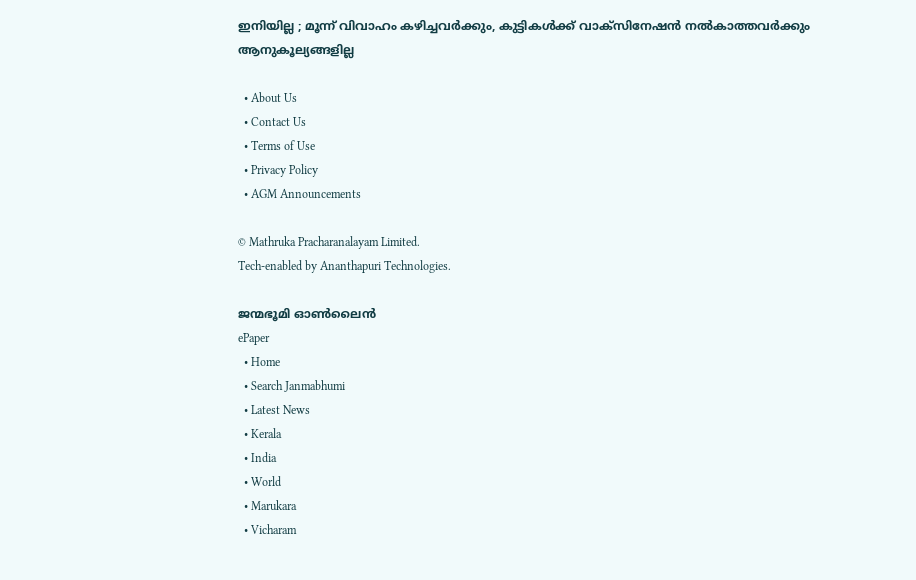ഇനിയില്ല ; മൂന്ന് വിവാഹം കഴിച്ചവർക്കും, കുട്ടികൾക്ക് വാക്സിനേഷൻ നൽകാത്തവർക്കും ആനുകൂല്യങ്ങളില്ല

  • About Us
  • Contact Us
  • Terms of Use
  • Privacy Policy
  • AGM Announcements

© Mathruka Pracharanalayam Limited.
Tech-enabled by Ananthapuri Technologies.

ജന്മഭൂമി ഓണ്‍ലൈന്‍
ePaper
  • Home
  • Search Janmabhumi
  • Latest News
  • Kerala
  • India
  • World
  • Marukara
  • Vicharam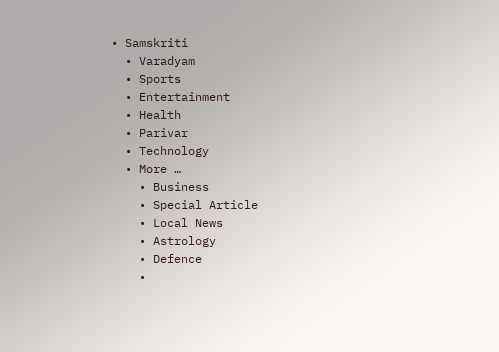• Samskriti
  • Varadyam
  • Sports
  • Entertainment
  • Health
  • Parivar
  • Technology
  • More …
    • Business
    • Special Article
    • Local News
    • Astrology
    • Defence
    •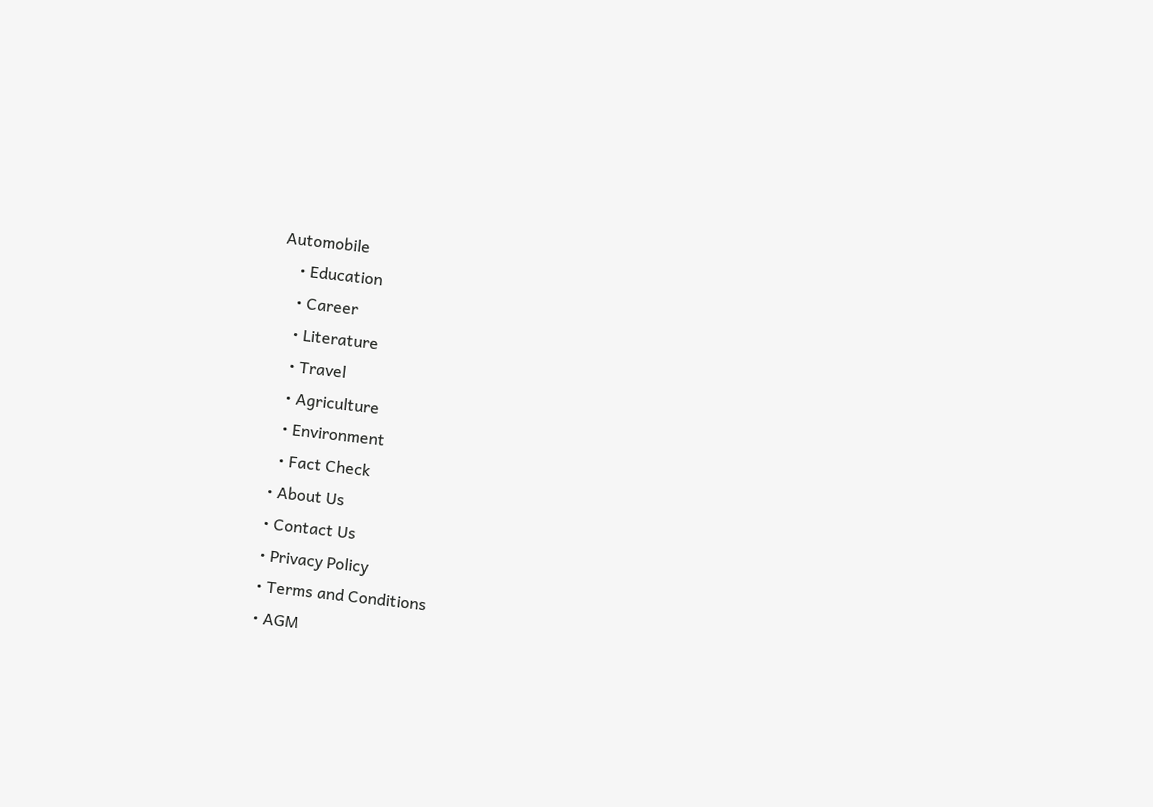Automobile
    • Education
    • Career
    • Literature
    • Travel
    • Agriculture
    • Environment
    • Fact Check
  • About Us
  • Contact Us
  • Privacy Policy
  • Terms and Conditions
  • AGM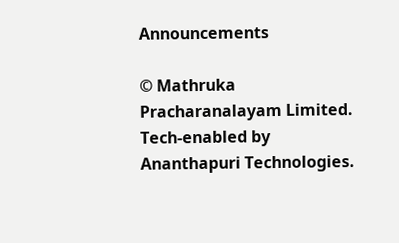Announcements

© Mathruka Pracharanalayam Limited.
Tech-enabled by Ananthapuri Technologies.